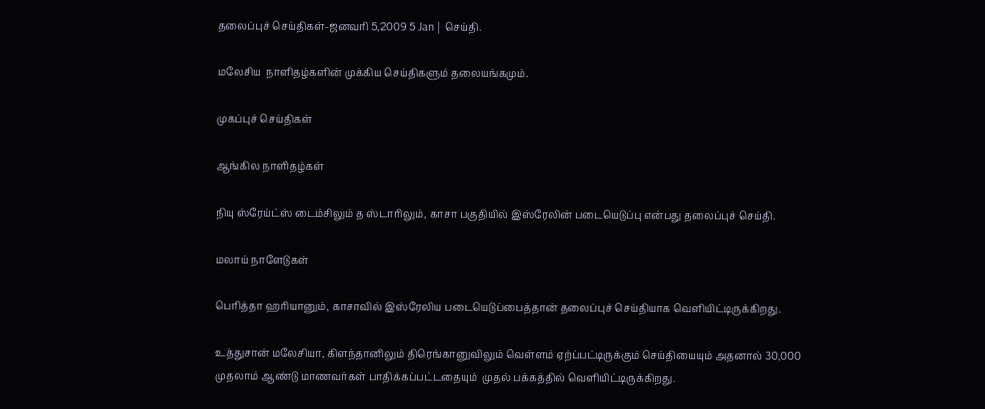தலைப்புச் செய்திகள்-ஜனவரி 5,2009 5 Jan | செய்தி.

மலேசிய  நாளிதழ்களின் முக்கிய செய்திகளும் தலையங்கமும்.

முகப்புச் செய்திகள்

ஆங்கில நாளிதழ்கள்

நியு ஸ்ரேய்ட்ஸ் டைம்சிலும் த ஸ்டாரிலும், காசா பகுதியில் இஸ்ரேலின் படையெடுப்பு என்பது தலைப்புச் செய்தி.

மலாய் நாளேடுகள்

பெரித்தா ஹரியானும், காசாவில் இஸ்ரேலிய படையெடுப்பைத்தான் தலைப்புச் செய்தியாக வெளியிட்டிருக்கிறது.

உத்துசான் மலேசியா, கிளந்தானிலும் திரெங்கானுவிலும் வெள்ளம் ஏற்ப்பட்டிருக்கும் செய்தியையும் அதனால் 30,000 முதலாம் ஆண்டு மாணவர்கள் பாதிக்கப்பட்டதையும்  முதல் பக்கத்தில் வெளியிட்டிருக்கிறது.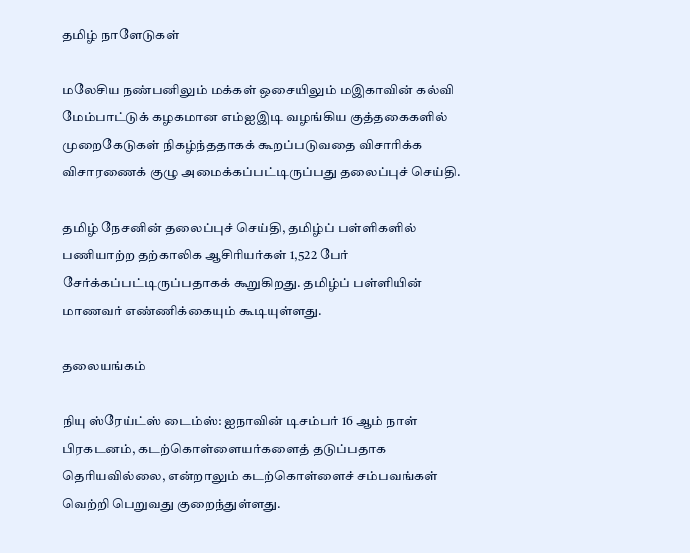தமிழ் நாளேடுகள்

மலேசிய நண்பனிலும் மக்கள் ஒசையிலும் மஇகாவின் கல்வி மேம்பாட்டுக் கழகமான எம்ஐஇடி வழங்கிய குத்தகைகளில் முறைகேடுகள் நிகழ்ந்ததாகக் கூறப்படுவதை விசாரிக்க விசாரணைக் குழு அமைக்கப்பட்டிருப்பது தலைப்புச் செய்தி.

தமிழ் நேசனின் தலைப்புச் செய்தி, தமிழ்ப் பள்ளிகளில் பணியாற்ற தற்காலிக ஆசிரியர்கள் 1,522 பேர் சேர்க்கப்பட்டிருப்பதாகக் கூறுகிறது. தமிழ்ப் பள்ளியின் மாணவர் எண்ணிக்கையும் கூடியுள்ளது.

தலையங்கம்

நியு ஸ்ரேய்ட்ஸ் டைம்ஸ்: ஐநாவின் டிசம்பர் 16 ஆம் நாள் பிரகடனம், கடற்கொள்ளையர்களைத் தடுப்பதாக தெரியவில்லை, என்றாலும் கடற்கொள்ளைச் சம்பவங்கள் வெற்றி பெறுவது குறைந்துள்ளது.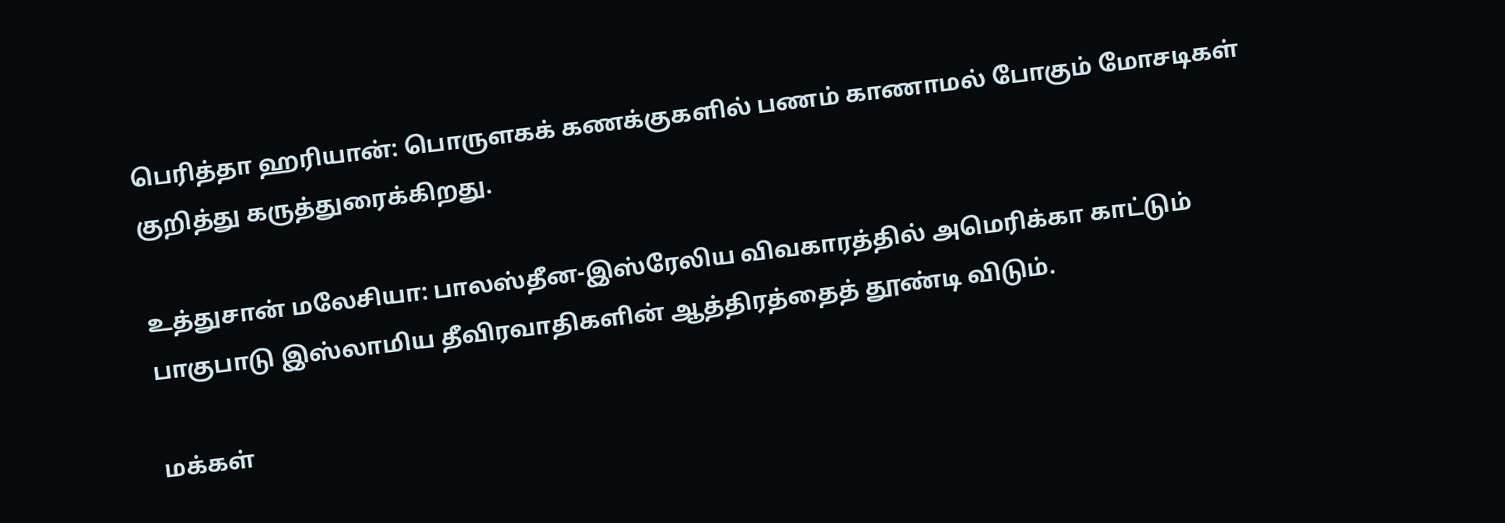பெரித்தா ஹரியான்: பொருளகக் கணக்குகளில் பணம் காணாமல் போகும் மோசடிகள் குறித்து கருத்துரைக்கிறது.

உத்துசான் மலேசியா: பாலஸ்தீன-இஸ்ரேலிய விவகாரத்தில் அமெரிக்கா காட்டும் பாகுபாடு இஸ்லாமிய தீவிரவாதிகளின் ஆத்திரத்தைத் தூண்டி விடும்.

மக்கள்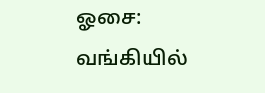ஓசை: வங்கியில்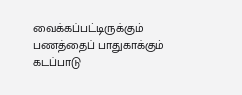வைக்கப்பட்டிருக்கும் பணத்தைப் பாதுகாக்கும் கடப்பாடு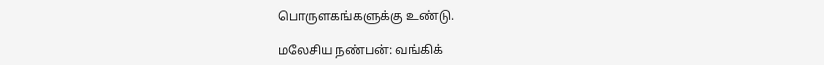பொருளகங்களுக்கு உண்டு.

மலேசிய நண்பன்: வங்கிக்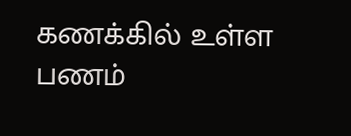கணக்கில் உள்ள பணம்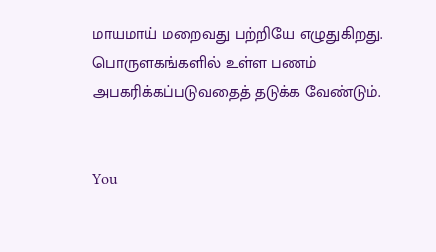மாயமாய் மறைவது பற்றியே எழுதுகிறது. பொருளகங்களில் உள்ள பணம் அபகரிக்கப்படுவதைத் தடுக்க வேண்டும்.


You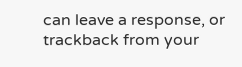can leave a response, or trackback from your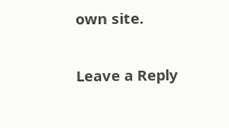own site.

Leave a Reply